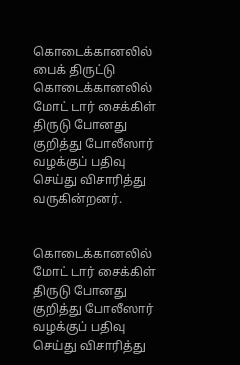கொடைக்கானலில் பைக் திருட்டு
கொடைக்கானலில் மோட் டார் சைக்கிள் திருடு போனது குறித்து போலீஸார் வழக்குப் பதிவு செய்து விசாரித்து வருகின்றனர்.


கொடைக்கானலில் மோட் டார் சைக்கிள் திருடு போனது குறித்து போலீஸார் வழக்குப் பதிவு செய்து விசாரித்து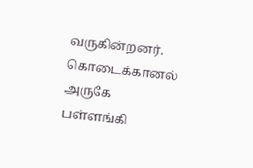வருகின்றனர்.
கொடைக்கானல் அருகே பள்ளங்கி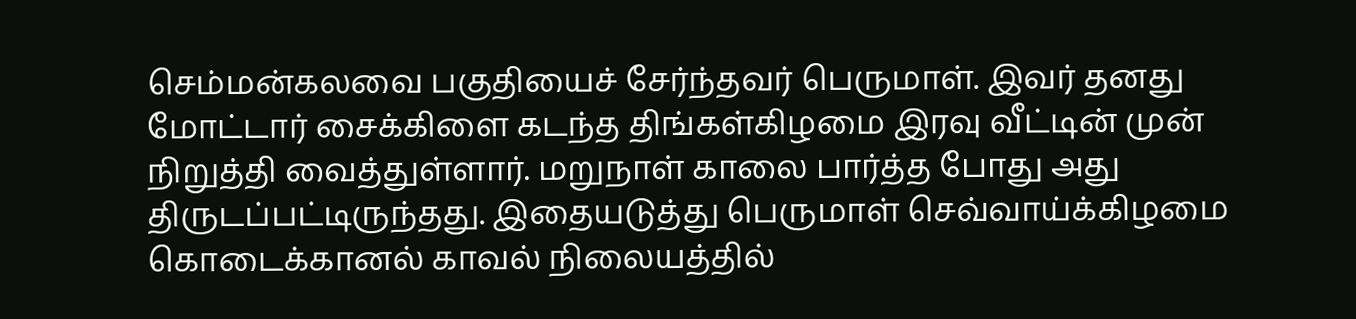செம்மன்கலவை பகுதியைச் சேர்ந்தவர் பெருமாள். இவர் தனது மோட்டார் சைக்கிளை கடந்த திங்கள்கிழமை இரவு வீட்டின் முன் நிறுத்தி வைத்துள்ளார். மறுநாள் காலை பார்த்த போது அது திருடப்பட்டிருந்தது. இதையடுத்து பெருமாள் செவ்வாய்க்கிழமை கொடைக்கானல் காவல் நிலையத்தில்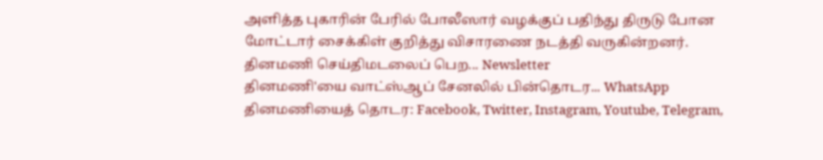அளித்த புகாரின் பேரில் போலீஸார் வழக்குப் பதிந்து திருடு போன மோட்டார் சைக்கிள் குறித்து விசாரணை நடத்தி வருகின்றனர்.
தினமணி செய்திமடலைப் பெற... Newsletter
தினமணி'யை வாட்ஸ்ஆப் சேனலில் பின்தொடர... WhatsApp
தினமணியைத் தொடர: Facebook, Twitter, Instagram, Youtube, Telegram,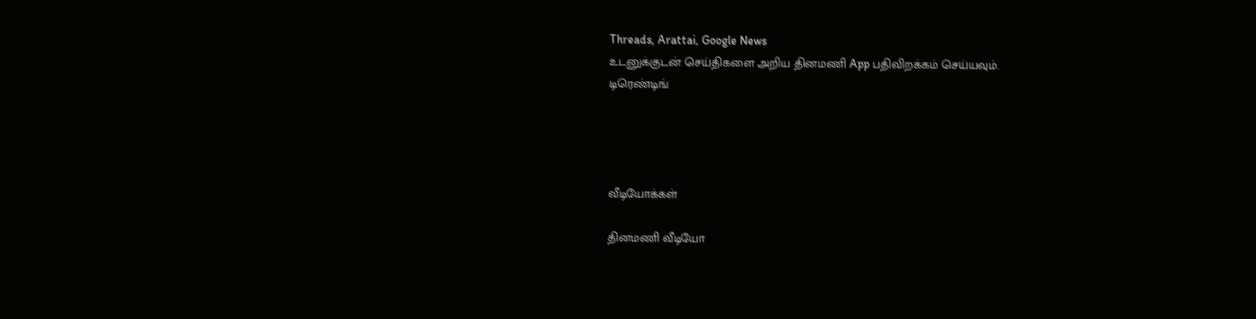Threads, Arattai, Google News
உடனுக்குடன் செய்திகளை அறிய தினமணி App பதிவிறக்கம் செய்யவும்.
டிரெண்டிங்




வீடியோக்கள்

தினமணி வீடியோ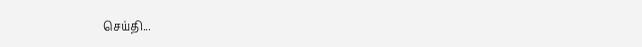செய்தி...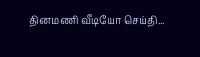தினமணி வீடியோ செய்தி...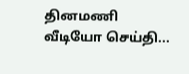தினமணி வீடியோ செய்தி...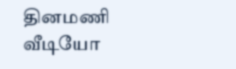தினமணி வீடியோ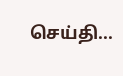செய்தி...